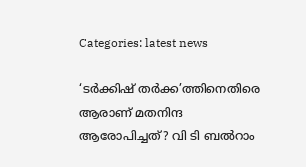Categories: latest news

‘ടര്‍ക്കിഷ് തര്‍ക്ക’ത്തിനെതിരെ ആരാണ് മതനിന്ദ ആരോപിച്ചത്? വി ടി ബല്‍റാം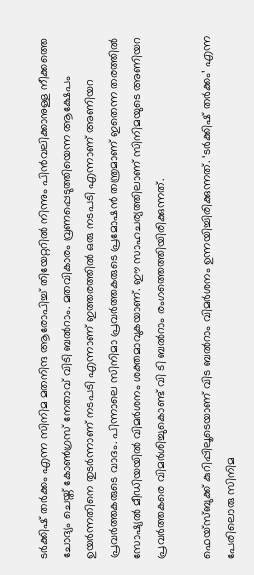ടര്‍ക്കിഷ് തര്‍ക്കം എന്ന സിനിമ മതനിന്ദ ആരോപിച്ച് തിയേറ്ററില്‍ നിന്നും പിന്‍വലിക്കാനുള്ള നീക്കത്തെ ചോദ്യം ചെയ്ത് കോണ്‍ഗ്രസ് നേതാവ് വിടി ബല്‍റാം. മതവികാരം വ്രണപ്പെടുത്തിയെന്ന ആക്ഷേപം ഉയര്‍ന്നതിനെ തുടര്‍ന്നാണ് നടപടി എന്നാണ് ഇത്തരത്തില്‍ ഒരു നടപടി എന്നാണ് അണിയറ പ്രവര്‍ത്തകരുടെ വാദം. പിന്നാലെ സിനിമാ പ്രവര്‍ത്തകരുടെ പ്രമോഷന്‍ തന്ത്രമാണ് ഇതെന്ന തരത്തില്‍ സോഷ്യല്‍ മീഡിയയില്‍ വിമര്‍ശനം ശക്തമാവുകയാണ്. ഈ സാഹചര്യത്തിലാണ് സിനിമയുടെ അണിയറ പ്രവര്‍ത്തകരെ വിമര്‍ശിച്ചുകൊണ്ട് വി ടി ബല്‍റാം രംഗത്തെത്തിയിരിക്കുന്നത്.

ഫെയ്‌സ്ബുക്ക് കുറിപ്പിലൂടെയാണ് വിട ബല്‍റാം വിമര്‍ശനം ഉന്നയിച്ചിരിക്കുന്നത്. ‘ടര്‍ക്കിഷ് തര്‍ക്കം’ എന്ന പേരിലൊരു സിനിമ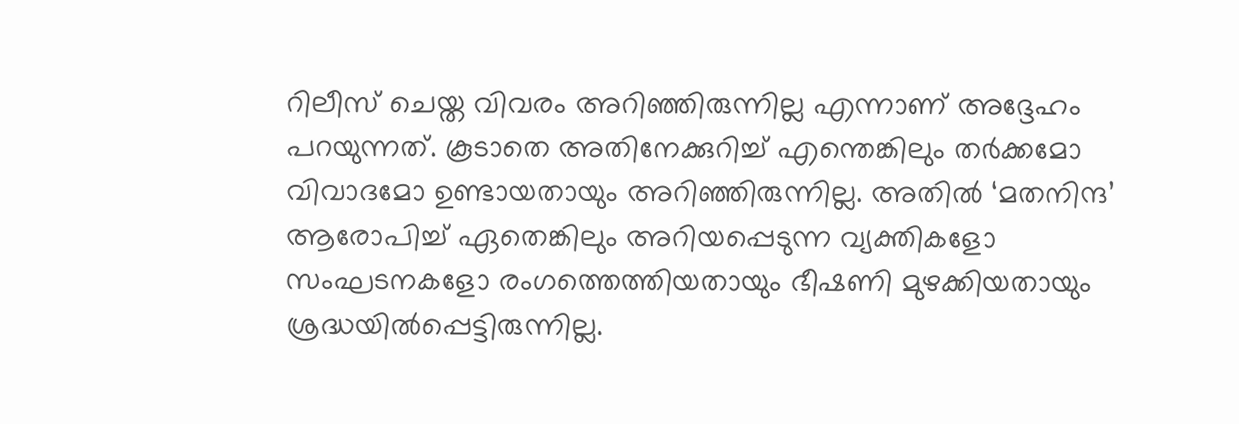റിലീസ് ചെയ്ത വിവരം അറിഞ്ഞിരുന്നില്ല എന്നാണ് അദ്ദേഹം പറയുന്നത്. കൂടാതെ അതിനേക്കുറിച്ച് എന്തെങ്കിലും തര്‍ക്കമോ വിവാദമോ ഉണ്ടായതായും അറിഞ്ഞിരുന്നില്ല. അതില്‍ ‘മതനിന്ദ’ ആരോപിച്ച് ഏതെങ്കിലും അറിയപ്പെടുന്ന വ്യക്തികളോ സംഘടനകളോ രംഗത്തെത്തിയതായും ഭീഷണി മുഴക്കിയതായും ശ്രദ്ധയില്‍പ്പെട്ടിരുന്നില്ല.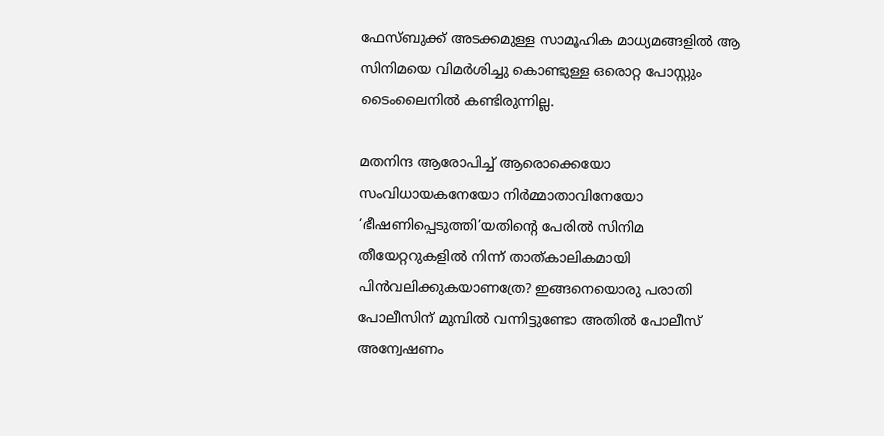ഫേസ്ബുക്ക് അടക്കമുള്ള സാമൂഹിക മാധ്യമങ്ങളില്‍ ആ സിനിമയെ വിമര്‍ശിച്ചു കൊണ്ടുള്ള ഒരൊറ്റ പോസ്റ്റും ടൈംലൈനില്‍ കണ്ടിരുന്നില്ല.

മതനിന്ദ ആരോപിച്ച് ആരൊക്കെയോ സംവിധായകനേയോ നിര്‍മ്മാതാവിനേയോ ‘ഭീഷണിപ്പെടുത്തി’യതിന്റെ പേരില്‍ സിനിമ തീയേറ്ററുകളില്‍ നിന്ന് താത്കാലികമായി പിന്‍വലിക്കുകയാണത്രേ? ഇങ്ങനെയൊരു പരാതി പോലീസിന് മുമ്പില്‍ വന്നിട്ടുണ്ടോ അതില്‍ പോലീസ് അന്വേഷണം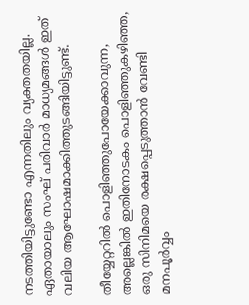നടത്തിയിട്ടുണ്ടോ എന്നതിലും വ്യക്തതയില്ല. ഏതായാലും സംഘ് പരിവാര്‍ മാധ്യമങ്ങള്‍ ഇത് വലിയ ആഘോഷമാക്കിത്തുടങ്ങിയിട്ടുണ്ട്.

തീയ്യേറ്ററില്‍ പൊളിഞ്ഞുപോയേക്കാവുന്ന, അല്ലെങ്കില്‍ ഇതിനോടകം പൊളിഞ്ഞുകഴിഞ്ഞ, ഒരു സിനിമയെ രക്ഷപ്പെടുത്താന്‍ വേണ്ടി മനപൂര്‍വ്വം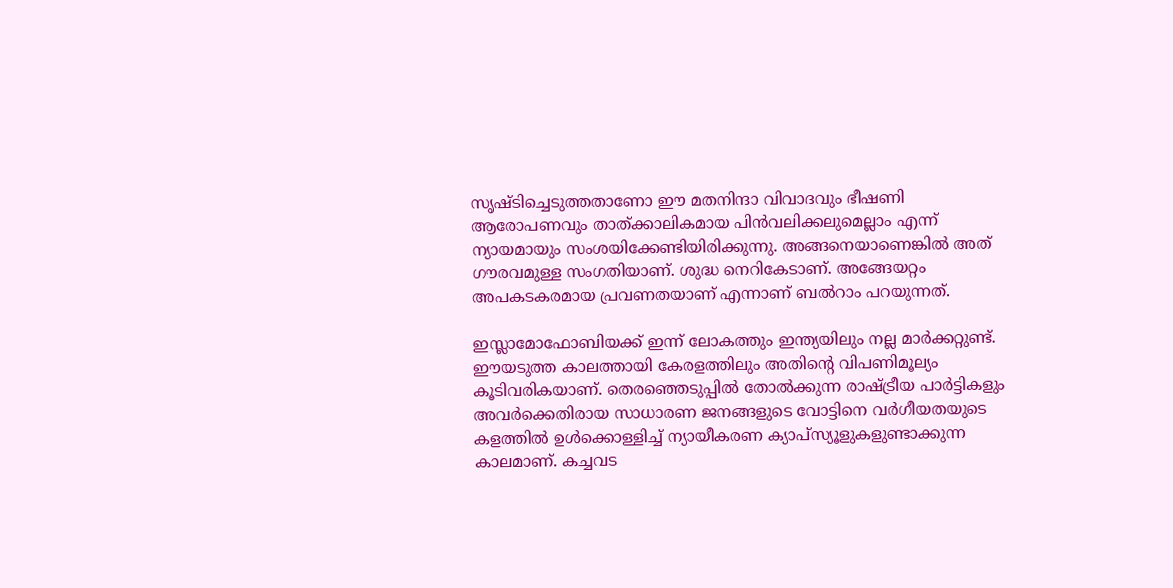സൃഷ്ടിച്ചെടുത്തതാണോ ഈ മതനിന്ദാ വിവാദവും ഭീഷണി ആരോപണവും താത്ക്കാലികമായ പിന്‍വലിക്കലുമെല്ലാം എന്ന് ന്യായമായും സംശയിക്കേണ്ടിയിരിക്കുന്നു. അങ്ങനെയാണെങ്കില്‍ അത് ഗൗരവമുള്ള സംഗതിയാണ്. ശുദ്ധ നെറികേടാണ്. അങ്ങേയറ്റം അപകടകരമായ പ്രവണതയാണ് എന്നാണ് ബല്‍റാം പറയുന്നത്.

ഇസ്ലാമോഫോബിയക്ക് ഇന്ന് ലോകത്തും ഇന്ത്യയിലും നല്ല മാര്‍ക്കറ്റുണ്ട്. ഈയടുത്ത കാലത്തായി കേരളത്തിലും അതിന്റെ വിപണിമൂല്യം കൂടിവരികയാണ്. തെരഞ്ഞെടുപ്പില്‍ തോല്‍ക്കുന്ന രാഷ്ട്രീയ പാര്‍ട്ടികളും അവര്‍ക്കെതിരായ സാധാരണ ജനങ്ങളുടെ വോട്ടിനെ വര്‍ഗീയതയുടെ കളത്തില്‍ ഉള്‍ക്കൊള്ളിച്ച് ന്യായീകരണ ക്യാപ്‌സ്യൂളുകളുണ്ടാക്കുന്ന കാലമാണ്. കച്ചവട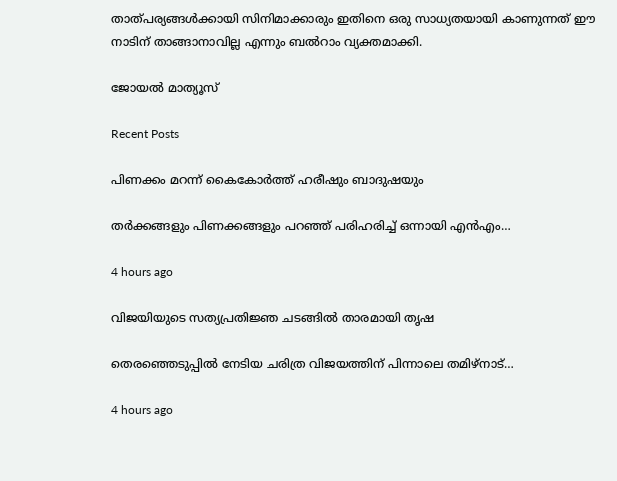താത്പര്യങ്ങള്‍ക്കായി സിനിമാക്കാരും ഇതിനെ ഒരു സാധ്യതയായി കാണുന്നത് ഈ നാടിന് താങ്ങാനാവില്ല എന്നും ബല്‍റാം വ്യക്തമാക്കി.

ജോയൽ മാത്യൂസ്

Recent Posts

പിണക്കം മറന്ന് കൈകോര്‍ത്ത് ഹരീഷും ബാദുഷയും

തര്‍ക്കങ്ങളും പിണക്കങ്ങളും പറഞ്ഞ് പരിഹരിച്ച് ഒന്നായി എന്‍എം…

4 hours ago

വിജയിയുടെ സത്യപ്രതിജ്ഞ ചടങ്ങില്‍ താരമായി തൃഷ

തെരഞ്ഞെടുപ്പില്‍ നേടിയ ചരിത്ര വിജയത്തിന് പിന്നാലെ തമിഴ്നാട്…

4 hours ago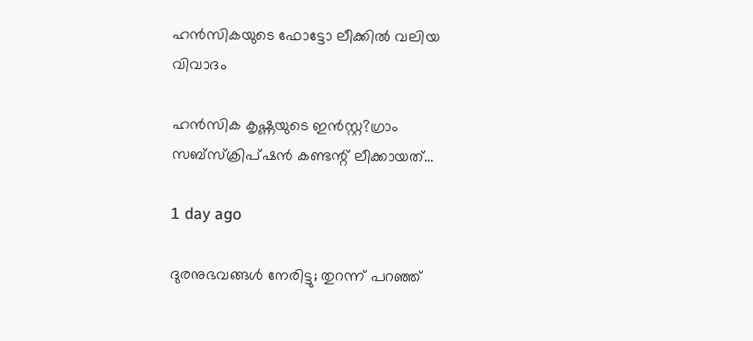ഹന്‍സികയുടെ ഫോട്ടോ ലീക്കില്‍ വലിയ വിവാദം

ഹന്‍സിക കൃഷ്ണയുടെ ഇന്‍സ്റ്റ?ഗ്രാം സബ്‌സ്‌ക്രിപ്ഷന്‍ കണ്ടന്റ് ലീക്കായത്…

1 day ago

ദുരനുഭവങ്ങള്‍ നേരിട്ടു; തുറന്ന് പറഞ്ഞ്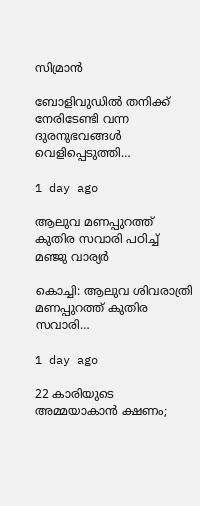സിമ്രാന്‍

ബോളിവുഡില്‍ തനിക്ക് നേരിടേണ്ടി വന്ന ദുരനുഭവങ്ങള്‍ വെളിപ്പെടുത്തി…

1 day ago

ആലുവ മണപ്പുറത്ത് കുതിര സവാരി പഠിച്ച് മഞ്ജു വാര്യര്‍

കൊച്ചി: ആലുവ ശിവരാത്രി മണപ്പുറത്ത് കുതിര സവാരി…

1 day ago

22 കാരിയുടെ അമ്മയാകാന്‍ ക്ഷണം;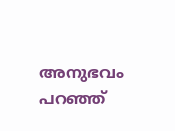അനുഭവം പറഞ്ഞ്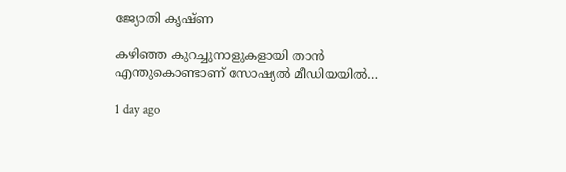ജ്യോതി കൃഷ്ണ

കഴിഞ്ഞ കുറച്ചുനാളുകളായി താന്‍ എന്തുകൊണ്ടാണ് സോഷ്യല്‍ മീഡിയയില്‍…

1 day ago